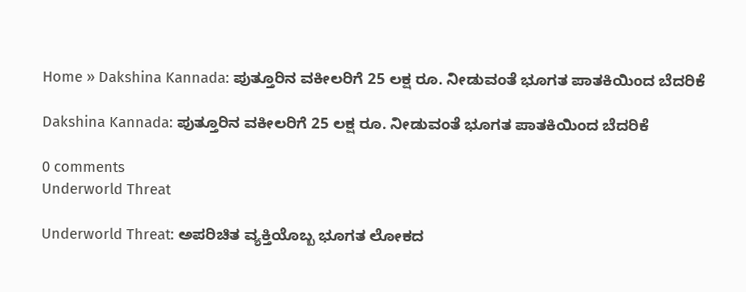Home » Dakshina Kannada: ಪುತ್ತೂರಿನ ವಕೀಲರಿಗೆ 25 ಲಕ್ಷ ರೂ. ನೀಡುವಂತೆ ಭೂಗತ ಪಾತಕಿಯಿಂದ ಬೆದರಿಕೆ

Dakshina Kannada: ಪುತ್ತೂರಿನ ವಕೀಲರಿಗೆ 25 ಲಕ್ಷ ರೂ. ನೀಡುವಂತೆ ಭೂಗತ ಪಾತಕಿಯಿಂದ ಬೆದರಿಕೆ

0 comments
Underworld Threat

Underworld Threat: ಅಪರಿಚಿತ ವ್ಯಕ್ತಿಯೊಬ್ಬ ಭೂಗತ ಲೋಕದ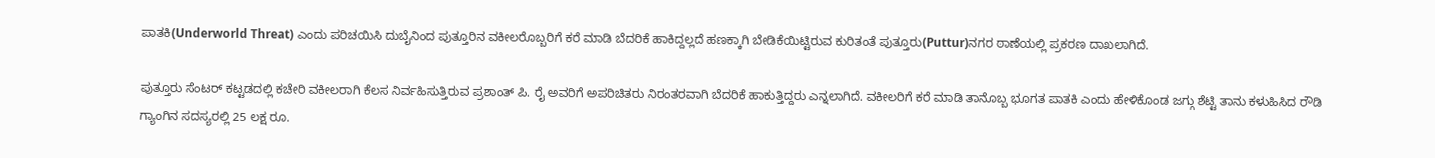ಪಾತಕಿ(Underworld Threat) ಎಂದು ಪರಿಚಯಿಸಿ ದುಬೈನಿಂದ ಪುತ್ತೂರಿನ ವಕೀಲರೊಬ್ಬರಿಗೆ ಕರೆ ಮಾಡಿ ಬೆದರಿಕೆ ಹಾಕಿದ್ದಲ್ಲದೆ ಹಣಕ್ಕಾಗಿ ಬೇಡಿಕೆಯಿಟ್ಟಿರುವ ಕುರಿತಂತೆ ಪುತ್ತೂರು(Puttur)ನಗರ ಠಾಣೆಯಲ್ಲಿ ಪ್ರಕರಣ ದಾಖಲಾಗಿದೆ.

ಪುತ್ತೂರು ಸೆಂಟರ್ ಕಟ್ಟಡದಲ್ಲಿ ಕಚೇರಿ ವಕೀಲರಾಗಿ ಕೆಲಸ ನಿರ್ವಹಿಸುತ್ತಿರುವ ಪ್ರಶಾಂತ್ ಪಿ. ರೈ ಅವರಿಗೆ ಅಪರಿಚಿತರು ನಿರಂತರವಾಗಿ ಬೆದರಿಕೆ ಹಾಕುತ್ತಿದ್ದರು ಎನ್ನಲಾಗಿದೆ. ವಕೀಲರಿಗೆ ಕರೆ ಮಾಡಿ ತಾನೊಬ್ಬ ಭೂಗತ ಪಾತಕಿ ಎಂದು ಹೇಳಿಕೊಂಡ ಜಗ್ಗು ಶೆಟ್ಟಿ ತಾನು ಕಳುಹಿಸಿದ ರೌಡಿ ಗ್ಯಾಂಗಿನ ಸದಸ್ಯರಲ್ಲಿ 25 ಲಕ್ಷ ರೂ.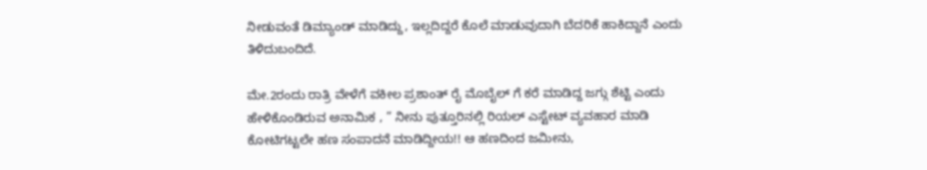ನೀಡುವಂತೆ ಡಿಮ್ಯಾಂಡ್ ಮಾಡಿದ್ದು, ಇಲ್ಲದಿದ್ದರೆ ಕೊಲೆ ಮಾಡುವುದಾಗಿ ಬೆದರಿಕೆ ಹಾಕಿದ್ದಾನೆ ಎಂದು ತಿಳಿದುಬಂದಿದೆ.

ಮೇ.2ರಂದು ರಾತ್ರಿ ವೇಳೆಗೆ ವಕೀಲ ಪ್ರಶಾಂತ್ ರೈ ಮೊಬೈಲ್ ಗೆ ಕರೆ ಮಾಡಿದ್ದ ಜಗ್ಗು ಶೆಟ್ಟಿ ಎಂದು ಹೇಳಿಕೊಂಡಿರುವ ಅನಾಮಿಕ , ” ನೀನು ಪುತ್ತೂರಿನಲ್ಲಿ ರಿಯಲ್ ಎಸ್ಟೇಟ್ ವ್ಯವಹಾರ ಮಾಡಿ ಕೋಟಿಗಟ್ಟಲೇ ಹಣ ಸಂಪಾದನೆ ಮಾಡಿದ್ದೀಯ!! ಆ ಹಣದಿಂದ ಜಮೀನು,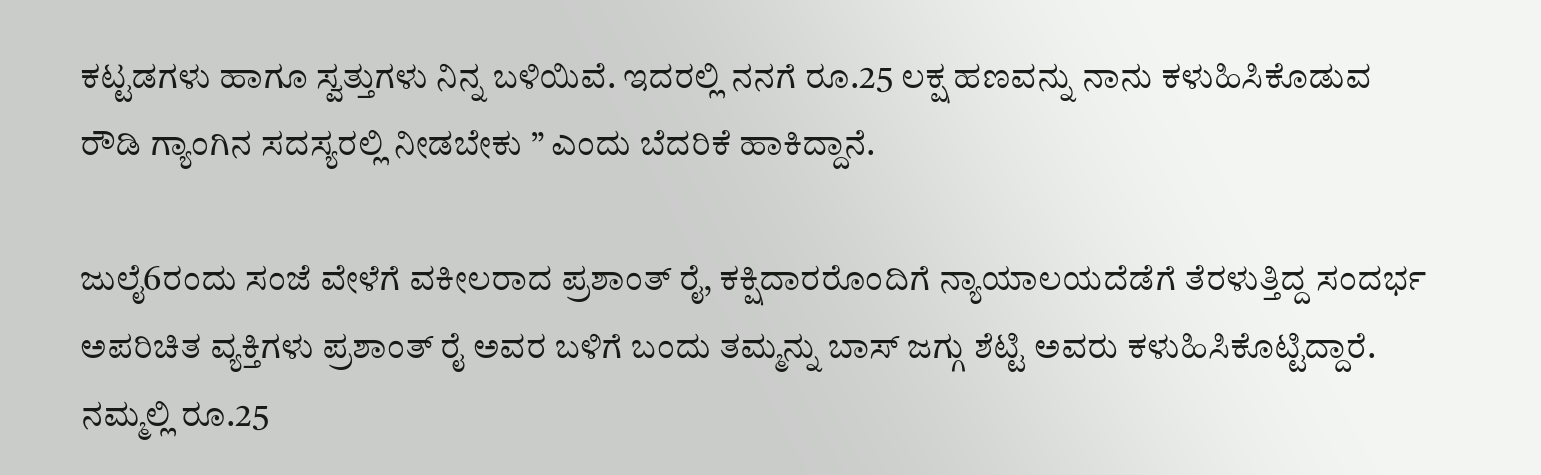ಕಟ್ಟಡಗಳು ಹಾಗೂ ಸ್ವತ್ತುಗಳು ನಿನ್ನ ಬಳಿಯಿವೆ. ಇದರಲ್ಲಿ ನನಗೆ ರೂ.25 ಲಕ್ಷ ಹಣವನ್ನು ನಾನು ಕಳುಹಿಸಿಕೊಡುವ ರೌಡಿ ಗ್ಯಾಂಗಿನ ಸದಸ್ಯರಲ್ಲಿ ನೀಡಬೇಕು ” ಎಂದು ಬೆದರಿಕೆ ಹಾಕಿದ್ದಾನೆ.

ಜುಲೈ6ರಂದು ಸಂಜೆ ವೇಳೆಗೆ ವಕೀಲರಾದ ಪ್ರಶಾಂತ್ ರೈ, ಕಕ್ಷಿದಾರರೊಂದಿಗೆ ನ್ಯಾಯಾಲಯದೆಡೆಗೆ ತೆರಳುತ್ತಿದ್ದ ಸಂದರ್ಭ ಅಪರಿಚಿತ ವ್ಯಕ್ತಿಗಳು ಪ್ರಶಾಂತ್ ರೈ ಅವರ ಬಳಿಗೆ ಬಂದು ತಮ್ಮನ್ನು ಬಾಸ್ ಜಗ್ಗು ಶೆಟ್ಟಿ ಅವರು ಕಳುಹಿಸಿಕೊಟ್ಟಿದ್ದಾರೆ. ನಮ್ಮಲ್ಲಿ ರೂ.25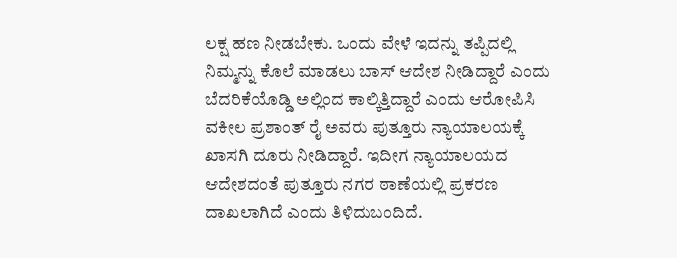ಲಕ್ಷ ಹಣ ನೀಡಬೇಕು. ಒಂದು ವೇಳೆ ಇದನ್ನು ತಪ್ಪಿದಲ್ಲಿ ನಿಮ್ಮನ್ನು ಕೊಲೆ ಮಾಡಲು ಬಾಸ್ ಆದೇಶ ನೀಡಿದ್ದಾರೆ ಎಂದು ಬೆದರಿಕೆಯೊಡ್ಡಿ ಅಲ್ಲಿಂದ ಕಾಲ್ಕಿತ್ತಿದ್ದಾರೆ ಎಂದು ಆರೋಪಿಸಿ ವಕೀಲ ಪ್ರಶಾಂತ್ ರೈ ಅವರು ಪುತ್ತೂರು ನ್ಯಾಯಾಲಯಕ್ಕೆ ಖಾಸಗಿ ದೂರು ನೀಡಿದ್ದಾರೆ. ಇದೀಗ ನ್ಯಾಯಾಲಯದ ಆದೇಶದಂತೆ ಪುತ್ತೂರು ನಗರ ಠಾಣೆಯಲ್ಲಿ ಪ್ರಕರಣ ದಾಖಲಾಗಿದೆ ಎಂದು ತಿಳಿದುಬಂದಿದೆ.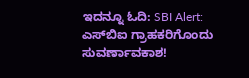ಇದನ್ನೂ ಓದಿ: SBI Alert: ಎಸ್‌ಬಿಐ ಗ್ರಾಹಕರಿಗೊಂದು ಸುವರ್ಣಾವಕಾಶ!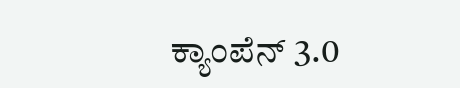ಕ್ಯಾಂಪೆನ್‌ 3.0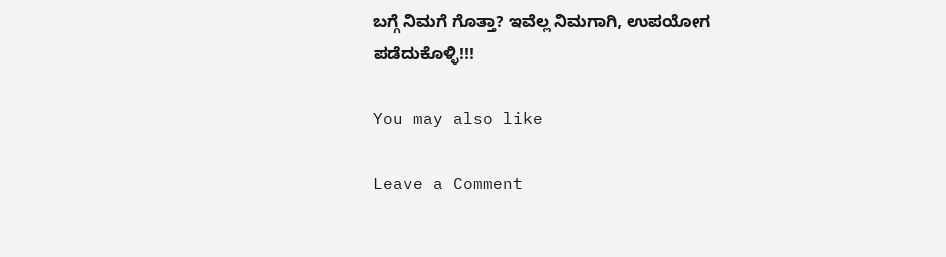ಬಗ್ಗೆ ನಿಮಗೆ ಗೊತ್ತಾ? ಇವೆಲ್ಲ ನಿಮಗಾಗಿ, ಉಪಯೋಗ ಪಡೆದುಕೊಳ್ಳಿ!!!

You may also like

Leave a Comment